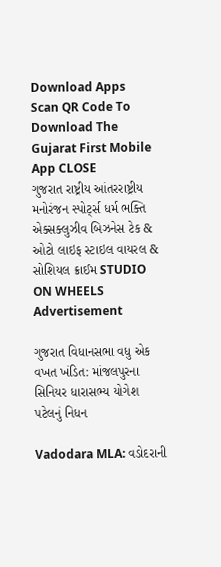Download Apps
Scan QR Code To Download The Gujarat First Mobile App CLOSE
ગુજરાત રાષ્ટ્રીય આંતરરાષ્ટ્રીય મનોરંજન સ્પોર્ટ્સ ધર્મ ભક્તિ એક્સક્લુઝીવ બિઝનેસ ટેક & ઓટો લાઇફ સ્ટાઇલ વાયરલ & સોશિયલ ક્રાઈમ STUDIO ON WHEELS
Advertisement

ગુજરાત વિધાનસભા વધુ એક વખત ખંડિત: માંજલપુરના સિનિયર ધારાસભ્ય યોગેશ પટેલનું નિધન

Vadodara MLA: વડોદરાની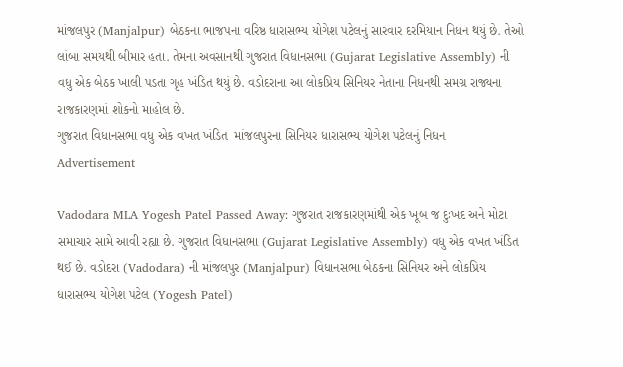માંજલપુર (Manjalpur) બેઠકના ભાજપના વરિષ્ઠ ધારાસભ્ય યોગેશ પટેલનું સારવાર દરમિયાન નિધન થયું છે. તેઓ લાંબા સમયથી બીમાર હતા. તેમના અવસાનથી ગુજરાત વિધાનસભા (Gujarat Legislative Assembly) ની વધુ એક બેઠક ખાલી પડતા ગૃહ ખંડિત થયું છે. વડોદરાના આ લોકપ્રિય સિનિયર નેતાના નિધનથી સમગ્ર રાજ્યના રાજકારણમાં શોકનો માહોલ છે.
ગુજરાત વિધાનસભા વધુ એક વખત ખંડિત  માંજલપુરના સિનિયર ધારાસભ્ય યોગેશ પટેલનું નિધન
Advertisement

Vadodara MLA Yogesh Patel Passed Away: ગુજરાત રાજકારણમાંથી એક ખૂબ જ દુઃખદ અને મોટા સમાચાર સામે આવી રહ્યા છે. ગુજરાત વિધાનસભા (Gujarat Legislative Assembly) વધુ એક વખત ખંડિત થઈ છે. વડોદરા (Vadodara) ની માંજલપુર (Manjalpur) વિધાનસભા બેઠકના સિનિયર અને લોકપ્રિય ધારાસભ્ય યોગેશ પટેલ (Yogesh Patel)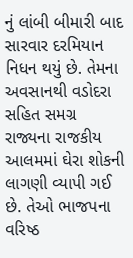નું લાંબી બીમારી બાદ સારવાર દરમિયાન નિધન થયું છે. તેમના અવસાનથી વડોદરા સહિત સમગ્ર રાજ્યના રાજકીય આલમમાં ઘેરા શોકની લાગણી વ્યાપી ગઈ છે. તેઓ ભાજપના વરિષ્ઠ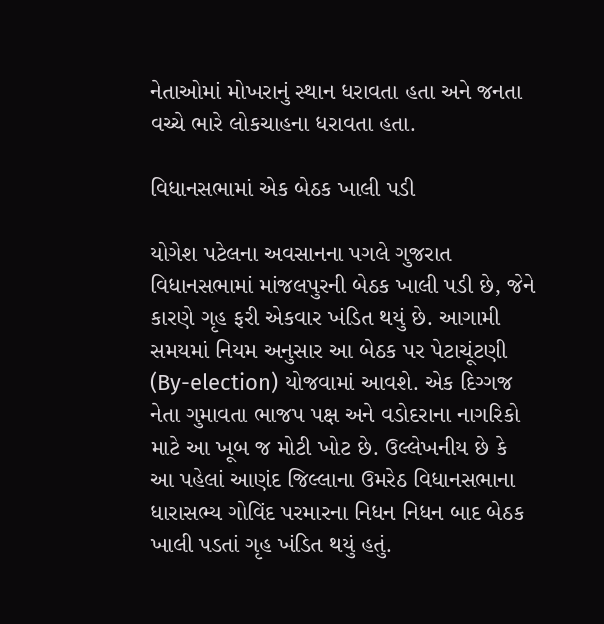નેતાઓમાં મોખરાનું સ્થાન ધરાવતા હતા અને જનતા વચ્ચે ભારે લોકચાહના ધરાવતા હતા.

વિધાનસભામાં એક બેઠક ખાલી પડી

યોગેશ પટેલના અવસાનના પગલે ગુજરાત વિધાનસભામાં માંજલપુરની બેઠક ખાલી પડી છે, જેને કારણે ગૃહ ફરી એકવાર ખંડિત થયું છે. આગામી સમયમાં નિયમ અનુસાર આ બેઠક પર પેટાચૂંટણી (By-election) યોજવામાં આવશે. એક દિગ્ગજ નેતા ગુમાવતા ભાજપ પક્ષ અને વડોદરાના નાગરિકો માટે આ ખૂબ જ મોટી ખોટ છે. ઉલ્લેખનીય છે કે આ પહેલાં આણંદ જિલ્લાના ઉમરેઠ વિધાનસભાના ધારાસભ્ય ગોવિંદ પરમારના નિધન નિધન બાદ બેઠક ખાલી પડતાં ગૃહ ખંડિત થયું હતું.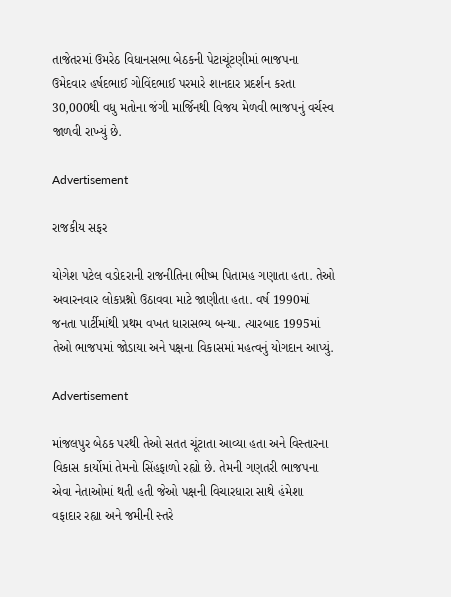તાજેતરમાં ઉમરેઠ વિધાનસભા બેઠકની પેટાચૂંટણીમાં ભાજપના ઉમેદવાર હર્ષદભાઈ ગોવિંદભાઈ પરમારે શાનદાર પ્રદર્શન કરતા 30,000થી વધુ મતોના જંગી માર્જિનથી વિજય મેળવી ભાજપનું વર્ચસ્વ જાળવી રાખ્યું છે.

Advertisement

રાજકીય સફર

યોગેશ પટેલ વડોદરાની રાજનીતિના ભીષ્મ પિતામહ ગણાતા હતા. તેઓ અવારનવાર લોકપ્રશ્નો ઉઠાવવા માટે જાણીતા હતા. વર્ષ 1990માં જનતા પાર્ટીમાંથી પ્રથમ વખત ધારાસભ્ય બન્યા. ત્યારબાદ 1995માં તેઓ ભાજપમાં જોડાયા અને પક્ષના વિકાસમાં મહત્વનું યોગદાન આપ્યું.

Advertisement

માંજલપુર બેઠક પરથી તેઓ સતત ચૂંટાતા આવ્યા હતા અને વિસ્તારના વિકાસ કાર્યોમાં તેમનો સિંહફાળો રહ્યો છે. તેમની ગણતરી ભાજપના એવા નેતાઓમાં થતી હતી જેઓ પક્ષની વિચારધારા સાથે હંમેશા વફાદાર રહ્યા અને જમીની સ્તરે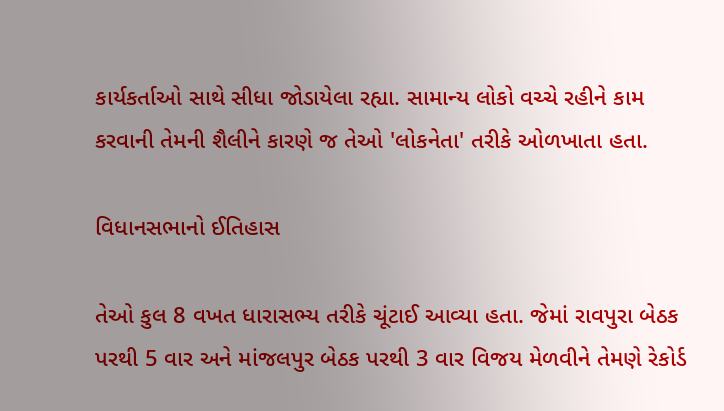કાર્યકર્તાઓ સાથે સીધા જોડાયેલા રહ્યા. સામાન્ય લોકો વચ્ચે રહીને કામ કરવાની તેમની શૈલીને કારણે જ તેઓ 'લોકનેતા' તરીકે ઓળખાતા હતા.

વિધાનસભાનો ઈતિહાસ

તેઓ કુલ 8 વખત ધારાસભ્ય તરીકે ચૂંટાઈ આવ્યા હતા. જેમાં રાવપુરા બેઠક પરથી 5 વાર અને માંજલપુર બેઠક પરથી 3 વાર વિજય મેળવીને તેમણે રેકોર્ડ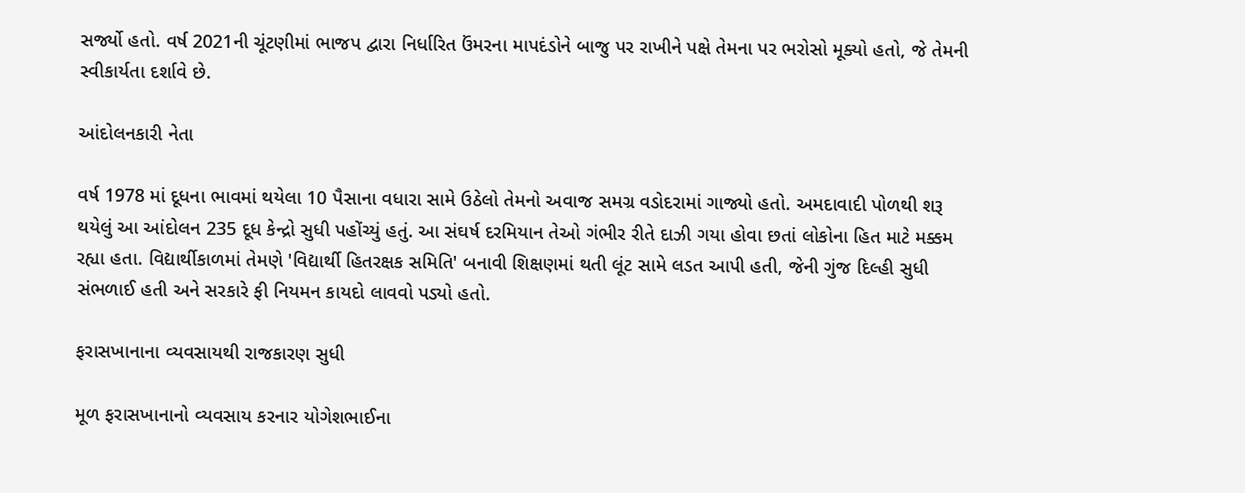સર્જ્યો હતો. વર્ષ 2021ની ચૂંટણીમાં ભાજપ દ્વારા નિર્ધારિત ઉંમરના માપદંડોને બાજુ પર રાખીને પક્ષે તેમના પર ભરોસો મૂક્યો હતો, જે તેમની સ્વીકાર્યતા દર્શાવે છે.

આંદોલનકારી નેતા

વર્ષ 1978 માં દૂધના ભાવમાં થયેલા 10 પૈસાના વધારા સામે ઉઠેલો તેમનો અવાજ સમગ્ર વડોદરામાં ગાજ્યો હતો. અમદાવાદી પોળથી શરૂ થયેલું આ આંદોલન 235 દૂધ કેન્દ્રો સુધી પહોંચ્યું હતું. આ સંઘર્ષ દરમિયાન તેઓ ગંભીર રીતે દાઝી ગયા હોવા છતાં લોકોના હિત માટે મક્કમ રહ્યા હતા. વિદ્યાર્થીકાળમાં તેમણે 'વિદ્યાર્થી હિતરક્ષક સમિતિ' બનાવી શિક્ષણમાં થતી લૂંટ સામે લડત આપી હતી, જેની ગુંજ દિલ્હી સુધી સંભળાઈ હતી અને સરકારે ફી નિયમન કાયદો લાવવો પડ્યો હતો.

ફરાસખાનાના વ્યવસાયથી રાજકારણ સુધી

મૂળ ફરાસખાનાનો વ્યવસાય કરનાર યોગેશભાઈના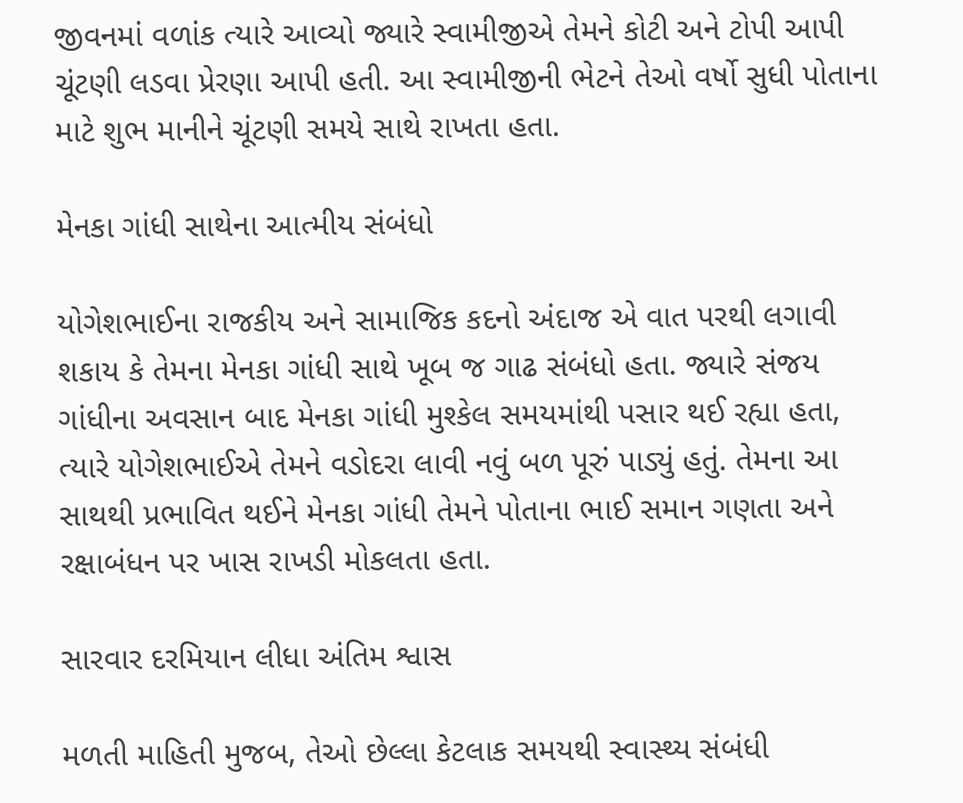જીવનમાં વળાંક ત્યારે આવ્યો જ્યારે સ્વામીજીએ તેમને કોટી અને ટોપી આપી ચૂંટણી લડવા પ્રેરણા આપી હતી. આ સ્વામીજીની ભેટને તેઓ વર્ષો સુધી પોતાના માટે શુભ માનીને ચૂંટણી સમયે સાથે રાખતા હતા.

મેનકા ગાંધી સાથેના આત્મીય સંબંધો

યોગેશભાઈના રાજકીય અને સામાજિક કદનો અંદાજ એ વાત પરથી લગાવી શકાય કે તેમના મેનકા ગાંધી સાથે ખૂબ જ ગાઢ સંબંધો હતા. જ્યારે સંજય ગાંધીના અવસાન બાદ મેનકા ગાંધી મુશ્કેલ સમયમાંથી પસાર થઈ રહ્યા હતા, ત્યારે યોગેશભાઈએ તેમને વડોદરા લાવી નવું બળ પૂરું પાડ્યું હતું. તેમના આ સાથથી પ્રભાવિત થઈને મેનકા ગાંધી તેમને પોતાના ભાઈ સમાન ગણતા અને રક્ષાબંધન પર ખાસ રાખડી મોકલતા હતા.

સારવાર દરમિયાન લીધા અંતિમ શ્વાસ

મળતી માહિતી મુજબ, તેઓ છેલ્લા કેટલાક સમયથી સ્વાસ્થ્ય સંબંધી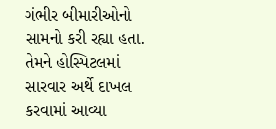ગંભીર બીમારીઓનો સામનો કરી રહ્યા હતા. તેમને હોસ્પિટલમાં સારવાર અર્થે દાખલ કરવામાં આવ્યા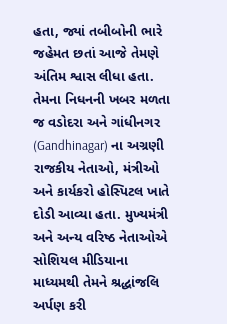હતા, જ્યાં તબીબોની ભારે જહેમત છતાં આજે તેમણે અંતિમ શ્વાસ લીધા હતા. તેમના નિધનની ખબર મળતા જ વડોદરા અને ગાંધીનગર (Gandhinagar) ના અગ્રણી રાજકીય નેતાઓ, મંત્રીઓ અને કાર્યકરો હોસ્પિટલ ખાતે દોડી આવ્યા હતા. મુખ્યમંત્રી અને અન્ય વરિષ્ઠ નેતાઓએ સોશિયલ મીડિયાના માધ્યમથી તેમને શ્રદ્ધાંજલિ અર્પણ કરી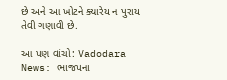છે અને આ ખોટને ક્યારેય ન પુરાય તેવી ગણાવી છે.

આ પણ વાંચો: Vadodara News: ભાજપના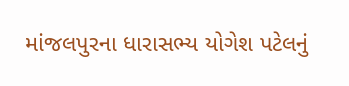માંજલપુરના ધારાસભ્ય યોગેશ પટેલનું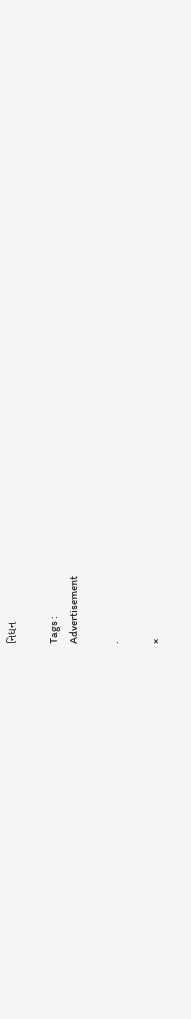નિધન

Tags :
Advertisement

.

×